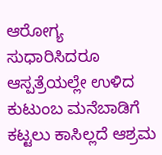ಆರೋಗ್ಯ ಸುಧಾರಿಸಿದರೂ ಆಸ್ಪತ್ರೆಯಲ್ಲೇ ಉಳಿದ ಕುಟುಂಬ ಮನೆಬಾಡಿಗೆ ಕಟ್ಟಲು ಕಾಸಿಲ್ಲದೆ ಆಶ್ರಮ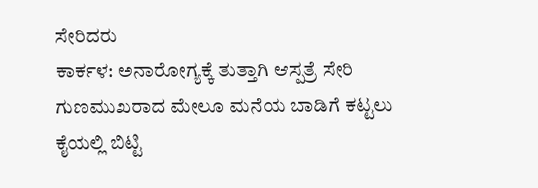ಸೇರಿದರು
ಕಾರ್ಕಳ: ಅನಾರೋಗ್ಯಕ್ಕೆ ತುತ್ತಾಗಿ ಆಸ್ಪತ್ರೆ ಸೇರಿ ಗುಣಮುಖರಾದ ಮೇಲೂ ಮನೆಯ ಬಾಡಿಗೆ ಕಟ್ಟಲು ಕೈಯಲ್ಲಿ ಬಿಟ್ಟಿ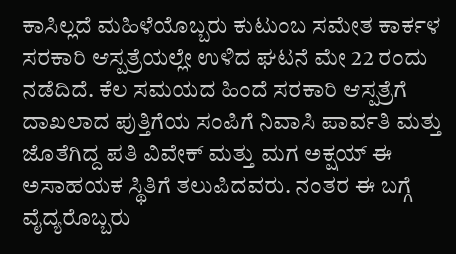ಕಾಸಿಲ್ಲದೆ ಮಹಿಳೆಯೊಬ್ಬರು ಕುಟುಂಬ ಸಮೇತ ಕಾರ್ಕಳ ಸರಕಾರಿ ಆಸ್ಪತ್ರೆಯಲ್ಲೇ ಉಳಿದ ಘಟನೆ ಮೇ 22 ರಂದು ನಡೆದಿದೆ. ಕೆಲ ಸಮಯದ ಹಿಂದೆ ಸರಕಾರಿ ಆಸ್ಪತ್ರೆಗೆ ದಾಖಲಾದ ಪುತ್ತಿಗೆಯ ಸಂಪಿಗೆ ನಿವಾಸಿ ಪಾರ್ವತಿ ಮತ್ತು ಜೊತೆಗಿದ್ದ ಪತಿ ವಿವೇಕ್ ಮತ್ತು ಮಗ ಅಕ್ಷಯ್ ಈ ಅಸಾಹಯಕ ಸ್ಥಿತಿಗೆ ತಲುಪಿದವರು. ನಂತರ ಈ ಬಗ್ಗೆ ವೈದ್ಯರೊಬ್ಬರು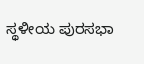ಸ್ಥಳೀಯ ಪುರಸಭಾ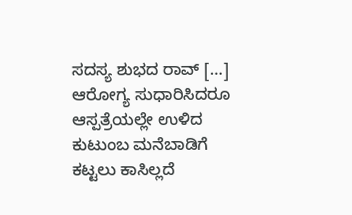ಸದಸ್ಯ ಶುಭದ ರಾವ್ […]
ಆರೋಗ್ಯ ಸುಧಾರಿಸಿದರೂ ಆಸ್ಪತ್ರೆಯಲ್ಲೇ ಉಳಿದ ಕುಟುಂಬ ಮನೆಬಾಡಿಗೆ ಕಟ್ಟಲು ಕಾಸಿಲ್ಲದೆ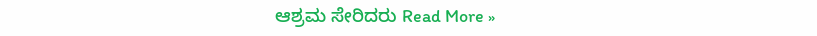ಆಶ್ರಮ ಸೇರಿದರು Read More »